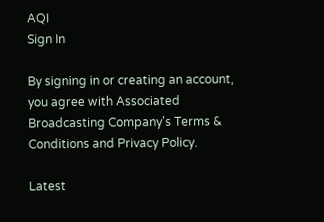AQI
Sign In

By signing in or creating an account, you agree with Associated Broadcasting Company's Terms & Conditions and Privacy Policy.

Latest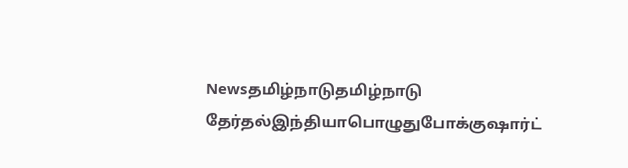Newsதமிழ்நாடுதமிழ்நாடு தேர்தல்இந்தியாபொழுதுபோக்குஷார்ட்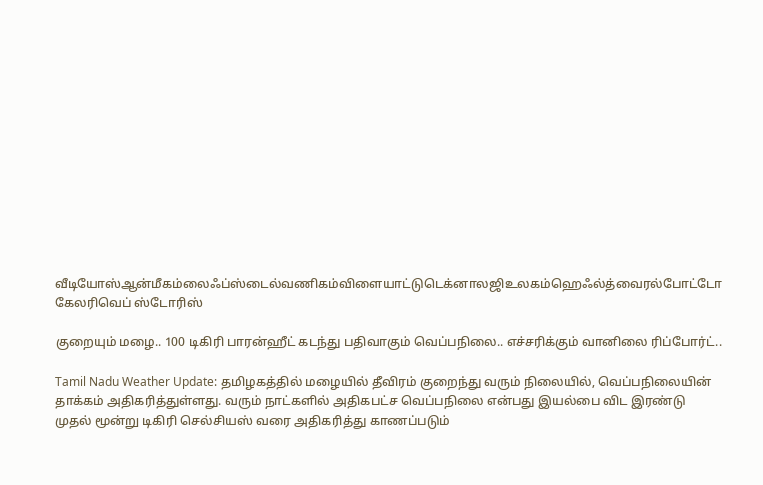வீடியோஸ்ஆன்மீகம்லைஃப்ஸ்டைல்வணிகம்விளையாட்டுடெக்னாலஜிஉலகம்ஹெஃல்த்வைரல்போட்டோ கேலரிவெப் ஸ்டோரிஸ்

குறையும் மழை.. 100 டிகிரி பாரன்ஹீட் கடந்து பதிவாகும் வெப்பநிலை.. எச்சரிக்கும் வானிலை ரிப்போர்ட்..

Tamil Nadu Weather Update: தமிழகத்தில் மழையில் தீவிரம் குறைந்து வரும் நிலையில், வெப்பநிலையின் தாக்கம் அதிகரித்துள்ளது. வரும் நாட்களில் அதிகபட்ச வெப்பநிலை என்பது இயல்பை விட இரண்டு முதல் மூன்று டிகிரி செல்சியஸ் வரை அதிகரித்து காணப்படும்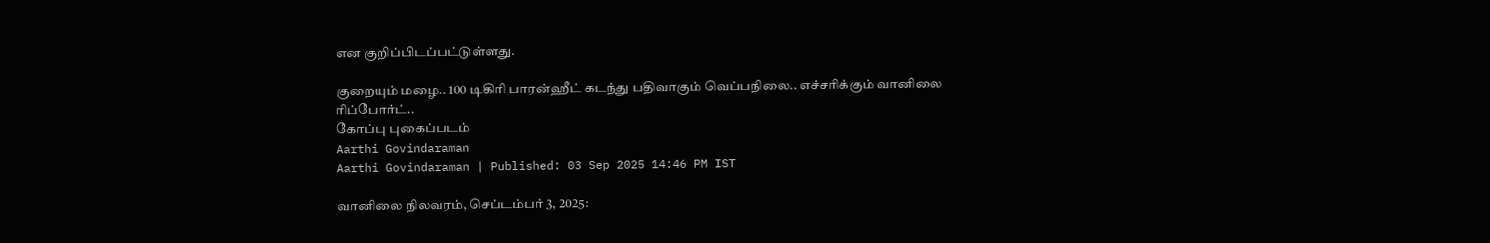என குறிப்பிடப்பட்டுள்ளது.

குறையும் மழை.. 100 டிகிரி பாரன்ஹீட் கடந்து பதிவாகும் வெப்பநிலை.. எச்சரிக்கும் வானிலை ரிப்போர்ட்..
கோப்பு புகைப்படம்
Aarthi Govindaraman
Aarthi Govindaraman | Published: 03 Sep 2025 14:46 PM IST

வானிலை நிலவரம், செப்டம்பர் 3, 2025: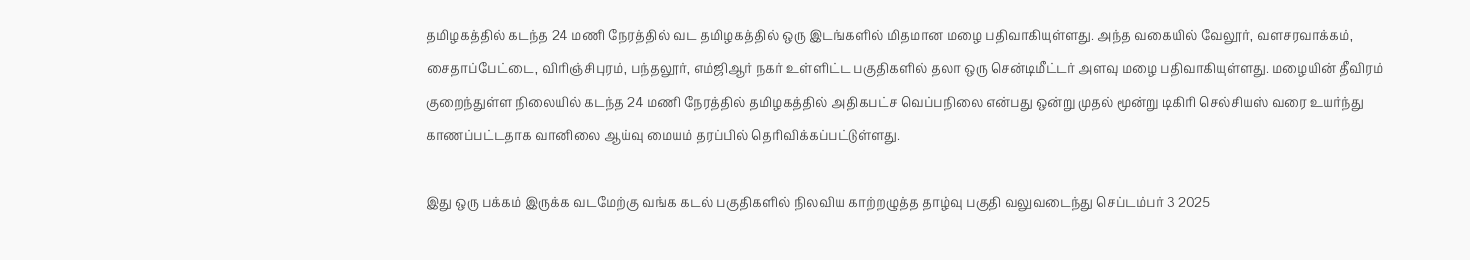தமிழகத்தில் கடந்த 24 மணி நேரத்தில் வட தமிழகத்தில் ஒரு இடங்களில் மிதமான மழை பதிவாகியுள்ளது. அந்த வகையில் வேலூர், வளசரவாக்கம், சைதாப்பேட்டை, விரிஞ்சிபுரம், பந்தலூர், எம்ஜிஆர் நகர் உள்ளிட்ட பகுதிகளில் தலா ஒரு சென்டிமீட்டர் அளவு மழை பதிவாகியுள்ளது. மழையின் தீவிரம் குறைந்துள்ள நிலையில் கடந்த 24 மணி நேரத்தில் தமிழகத்தில் அதிகபட்ச வெப்பநிலை என்பது ஒன்று முதல் மூன்று டிகிரி செல்சியஸ் வரை உயர்ந்து காணப்பட்டதாக வானிலை ஆய்வு மையம் தரப்பில் தெரிவிக்கப்பட்டுள்ளது.

இது ஒரு பக்கம் இருக்க வடமேற்கு வங்க கடல் பகுதிகளில் நிலவிய காற்றழுத்த தாழ்வு பகுதி வலுவடைந்து செப்டம்பர் 3 2025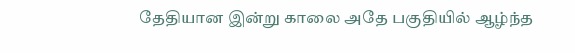தேதியான இன்று காலை அதே பகுதியில் ஆழ்ந்த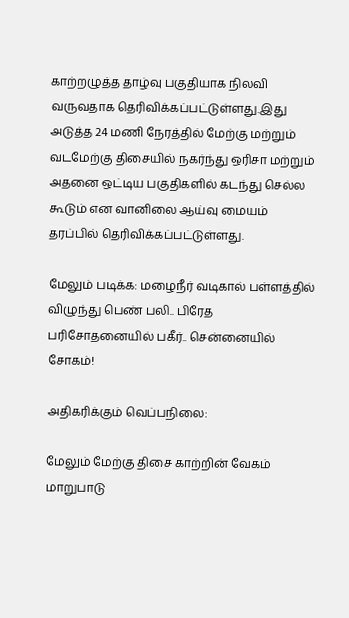காற்றழுத்த தாழ்வு பகுதியாக நிலவி வருவதாக தெரிவிக்கப்பட்டுள்ளது.இது அடுத்த 24 மணி நேரத்தில் மேற்கு மற்றும் வடமேற்கு திசையில் நகர்ந்து ஒரிசா மற்றும் அதனை ஒட்டிய பகுதிகளில் கடந்து செல்ல கூடும் என வானிலை ஆய்வு மையம் தரப்பில் தெரிவிக்கப்பட்டுள்ளது.

மேலும் படிக்க: மழைநீர் வடிகால் பள்ளத்தில் விழுந்து பெண் பலி.. பிரேத பரிசோதனையில் பகீர்.. சென்னையில் சோகம்!

அதிகரிக்கும் வெப்பநிலை:

மேலும் மேற்கு திசை காற்றின் வேகம் மாறுபாடு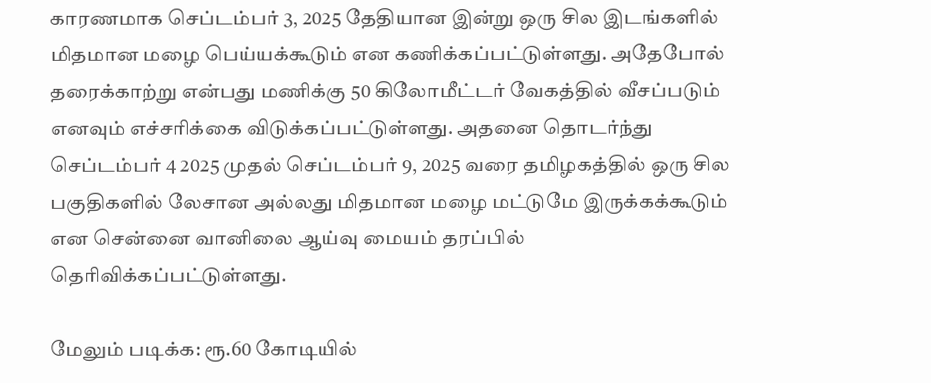காரணமாக செப்டம்பர் 3, 2025 தேதியான இன்று ஒரு சில இடங்களில் மிதமான மழை பெய்யக்கூடும் என கணிக்கப்பட்டுள்ளது. அதேபோல் தரைக்காற்று என்பது மணிக்கு 50 கிலோமீட்டர் வேகத்தில் வீசப்படும் எனவும் எச்சரிக்கை விடுக்கப்பட்டுள்ளது. அதனை தொடர்ந்து செப்டம்பர் 4 2025 முதல் செப்டம்பர் 9, 2025 வரை தமிழகத்தில் ஒரு சில பகுதிகளில் லேசான அல்லது மிதமான மழை மட்டுமே இருக்கக்கூடும் என சென்னை வானிலை ஆய்வு மையம் தரப்பில் தெரிவிக்கப்பட்டுள்ளது.

மேலும் படிக்க: ரூ.60 கோடியில்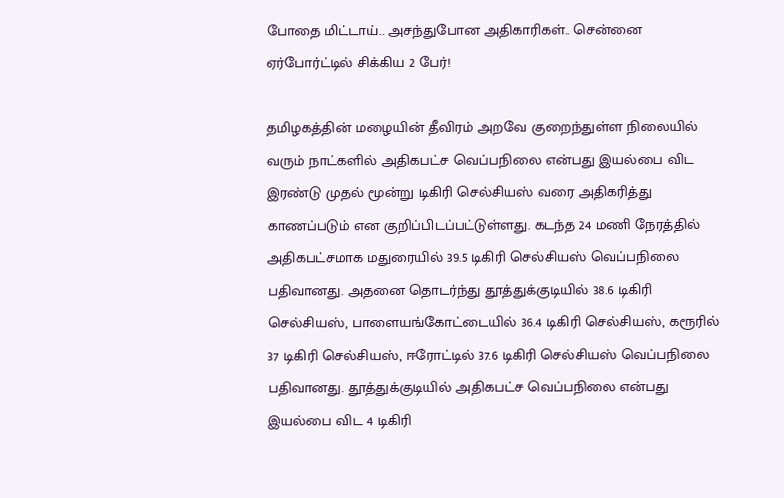போதை மிட்டாய்.. அசந்துபோன அதிகாரிகள்.. சென்னை ஏர்போர்ட்டில் சிக்கிய 2 பேர்!

தமிழகத்தின் மழையின் தீவிரம் அறவே குறைந்துள்ள நிலையில் வரும் நாட்களில் அதிகபட்ச வெப்பநிலை என்பது இயல்பை விட இரண்டு முதல் மூன்று டிகிரி செல்சியஸ் வரை அதிகரித்து காணப்படும் என குறிப்பிடப்பட்டுள்ளது. கடந்த 24 மணி நேரத்தில் அதிகபட்சமாக மதுரையில் 39.5 டிகிரி செல்சியஸ் வெப்பநிலை பதிவானது. அதனை தொடர்ந்து தூத்துக்குடியில் 38.6 டிகிரி செல்சியஸ், பாளையங்கோட்டையில் 36.4 டிகிரி செல்சியஸ், கரூரில் 37 டிகிரி செல்சியஸ், ஈரோட்டில் 37.6 டிகிரி செல்சியஸ் வெப்பநிலை பதிவானது. தூத்துக்குடியில் அதிகபட்ச வெப்பநிலை என்பது இயல்பை விட 4 டிகிரி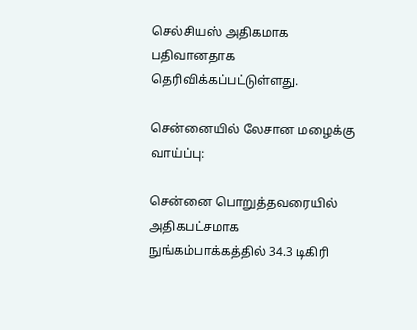செல்சியஸ் அதிகமாக பதிவானதாக தெரிவிக்கப்பட்டுள்ளது.

சென்னையில் லேசான மழைக்கு வாய்ப்பு:

சென்னை பொறுத்தவரையில் அதிகபட்சமாக நுங்கம்பாக்கத்தில் 34.3 டிகிரி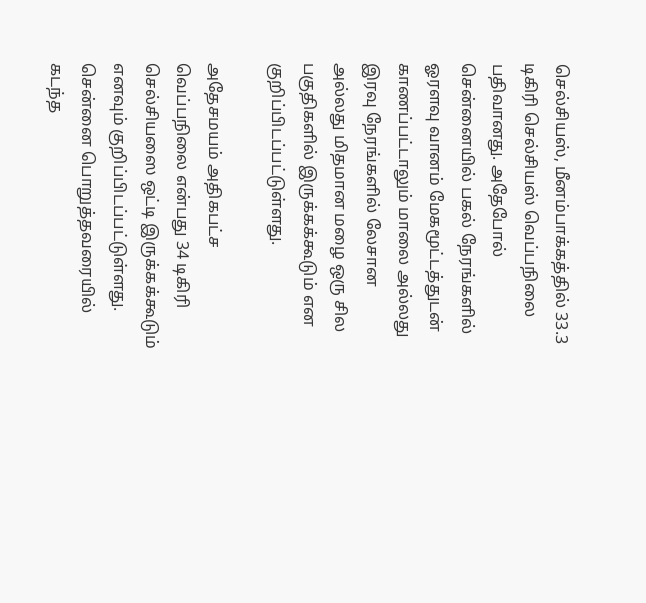செல்சியஸ், மீனம்பாக்கத்தில் 33.3 டிகிரி செல்சியஸ் வெப்பநிலை பதிவானது. அதேபோல் சென்னையில் பகல் நேரங்களில் ஓரளவு வானம் மேகமூட்டத்துடன் காணப்பட்டாலும் மாலை அல்லது இரவு நேரங்களில் லேசான அல்லது மிதமான மழை ஒரு சில பகுதிகளில் இருக்கக்கூடும் என குறிப்பிடப்பட்டுள்ளது.

அதேசமயம் அதிகபட்ச வெப்பநிலை என்பது 34 டிகிரி செல்சியஸை ஒட்டி இருக்கக்கூடும் எனவும் குறிப்பிடப்பட்டுள்ளது. சென்னை பொறுத்தவரையில் கடந்த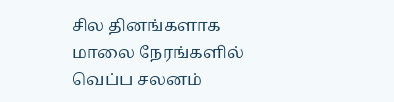சில தினங்களாக மாலை நேரங்களில் வெப்ப சலனம்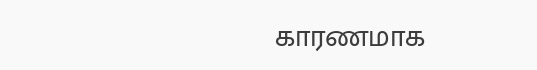காரணமாக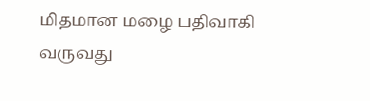மிதமான மழை பதிவாகி வருவது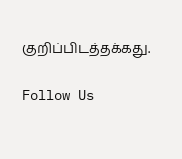குறிப்பிடத்தக்கது.

Follow Us